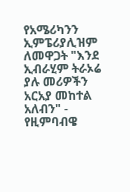የአሜሪካንን ኢምፔሪያሊዝም ለመዋጋት "እንደ ኢብራሂም ትራኦሬ ያሉ መሪዎችን አርአያ መከተል አለብን" - የዚምባብዌ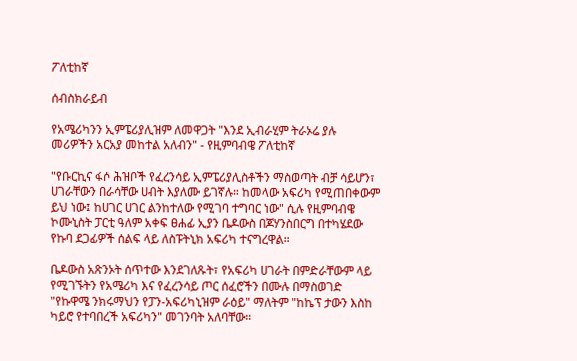ፖለቲከኛ

ሰብስክራይብ

የአሜሪካንን ኢምፔሪያሊዝም ለመዋጋት "እንደ ኢብራሂም ትራኦሬ ያሉ መሪዎችን አርአያ መከተል አለብን" - የዚምባብዌ ፖለቲከኛ

"የቡርኪና ፋሶ ሕዝቦች የፈረንሳይ ኢምፔሪያሊስቶችን ማስወጣት ብቻ ሳይሆን፣ ሀገራቸውን በራሳቸው ሀብት እያለሙ ይገኛሉ። ከመላው አፍሪካ የሚጠበቀውም ይህ ነው፤ ከሀገር ሀገር ልንከተለው የሚገባ ተግባር ነው" ሲሉ የዚምባብዌ ኮሙኒስት ፓርቲ ዓለም አቀፍ ፀሐፊ ኢያን ቤዶውስ በጆሃንስበርግ በተካሄደው የኩባ ደጋፊዎች ሰልፍ ላይ ለስፑትኒክ አፍሪካ ተናግረዋል።

ቤዶውስ አጽንኦት ሰጥተው እንደገለጹት፣ የአፍሪካ ሀገራት በምድራቸውም ላይ የሚገኙትን የአሜሪካ እና የፈረንሳይ ጦር ሰፈሮችን በሙሉ በማስወገድ "የኩዋሜ ንክሩማህን የፓን-አፍሪካኒዝም ራዕይ" ማለትም "ከኬፕ ታውን እስከ ካይሮ የተባበረች አፍሪካን" መገንባት አለባቸው።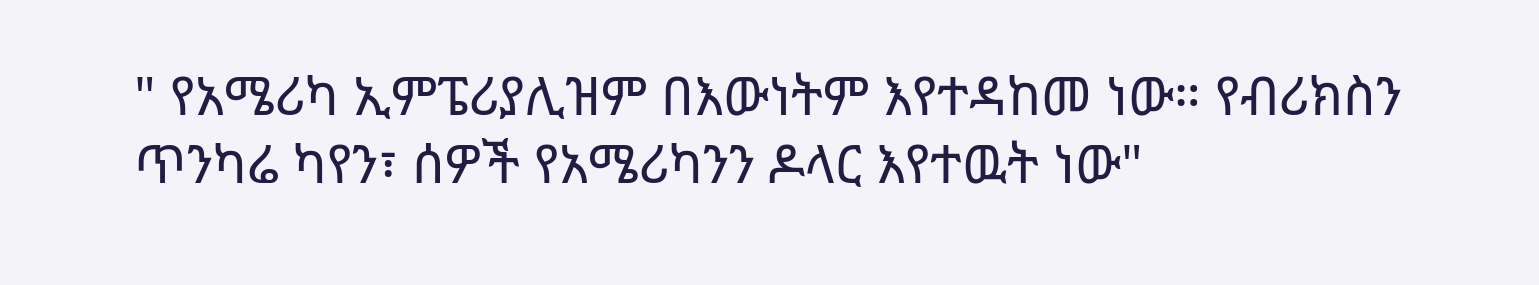" የአሜሪካ ኢምፔሪያሊዝም በእውነትም እየተዳከመ ነው። የብሪክስን ጥንካሬ ካየን፣ ሰዎች የአሜሪካንን ዶላር እየተዉት ነው"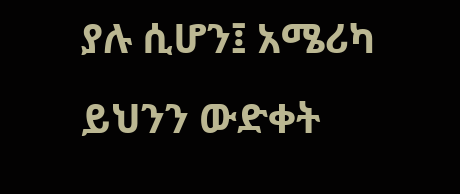ያሉ ሲሆን፤ አሜሪካ ይህንን ውድቀት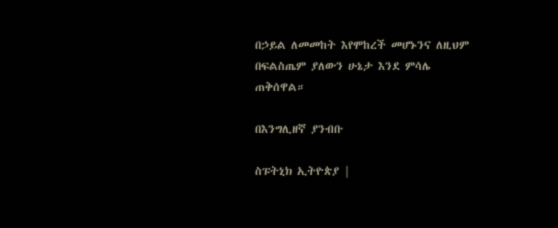በኃይል ለመመከት እየሞከረች መሆኑንና ለዚህም በፍልስጤም ያለውን ሁኔታ እንደ ምሳሌ ጠቅሰዋል።

በእንግሊዘኛ ያንብቡ

ስፑትኒክ ኢትዮጵያ |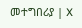መተግበሪያ | X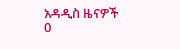አዳዲስ ዜናዎች
0